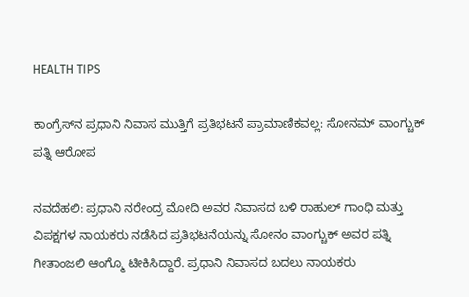HEALTH TIPS

ಕಾಂಗ್ರೆಸ್‌ನ ಪ್ರಧಾನಿ ನಿವಾಸ ಮುತ್ತಿಗೆ ಪ್ರತಿಭಟನೆ ಪ್ರಾಮಾಣಿಕವಲ್ಲ: ಸೋನಮ್ ವಾಂಗ್ಚುಕ್ ಪತ್ನಿ ಆರೋಪ

ನವದೆಹಲಿ: ಪ್ರಧಾನಿ ನರೇಂದ್ರ ಮೋದಿ ಅವರ ನಿವಾಸದ ಬಳಿ ರಾಹುಲ್ ಗಾಂಧಿ ಮತ್ತು ವಿಪಕ್ಷಗಳ ನಾಯಕರು ನಡೆಸಿದ ಪ್ರತಿಭಟನೆಯನ್ನು ಸೋನಂ ವಾಂಗ್ಚುಕ್ ಅವರ ಪತ್ನಿ ಗೀತಾಂಜಲಿ ಆಂಗ್ಮೊ ಟೀಕಿಸಿದ್ದಾರೆ. ಪ್ರಧಾನಿ ನಿವಾಸದ ಬದಲು ನಾಯಕರು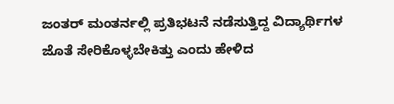ಜಂತರ್ ಮಂತರ್ನಲ್ಲಿ ಪ್ರತಿಭಟನೆ ನಡೆಸುತ್ತಿದ್ದ ವಿದ್ಯಾರ್ಥಿಗಳ ಜೊತೆ ಸೇರಿಕೊಳ್ಳಬೇಕಿತ್ತು ಎಂದು ಹೇಳಿದ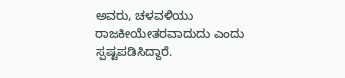ಅವರು, ಚಳವಳಿಯು ರಾಜಕೀಯೇತರವಾದುದು ಎಂದು ಸ್ಪಷ್ಟಪಡಿಸಿದ್ದಾರೆ.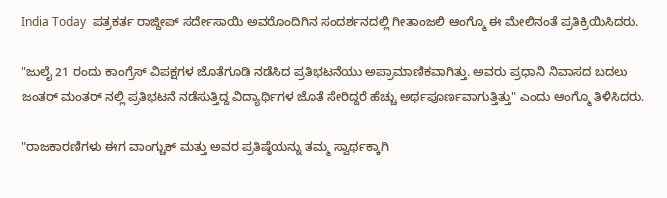India Today  ಪತ್ರಕರ್ತ ರಾಜ್ದೀಪ್ ಸರ್ದೇಸಾಯಿ ಅವರೊಂದಿಗಿನ ಸಂದರ್ಶನದಲ್ಲಿ ಗೀತಾಂಜಲಿ ಆಂಗ್ಮೊ ಈ ಮೇಲಿನಂತೆ ಪ್ರತಿಕ್ರಿಯಿಸಿದರು.

"ಜುಲೈ 21 ರಂದು ಕಾಂಗ್ರೆಸ್ ವಿಪಕ್ಷಗಳ ಜೊತೆಗೂಡಿ ನಡೆಸಿದ ಪ್ರತಿಭಟನೆಯು ಅಪ್ರಾಮಾಣಿಕವಾಗಿತ್ತು. ಅವರು ಪ್ರಧಾನಿ ನಿವಾಸದ ಬದಲು ಜಂತರ್ ಮಂತರ್ ನಲ್ಲಿ ಪ್ರತಿಭಟನೆ ನಡೆಸುತ್ತಿದ್ದ ವಿದ್ಯಾರ್ಥಿಗಳ ಜೊತೆ ಸೇರಿದ್ದರೆ ಹೆಚ್ಚು ಅರ್ಥಪೂರ್ಣವಾಗುತ್ತಿತ್ತು" ಎಂದು ಆಂಗ್ಮೊ ತಿಳಿಸಿದರು.

"ರಾಜಕಾರಣಿಗಳು ಈಗ ವಾಂಗ್ಚುಕ್ ಮತ್ತು ಅವರ ಪ್ರತಿಷ್ಠೆಯನ್ನು ತಮ್ಮ ಸ್ವಾರ್ಥಕ್ಕಾಗಿ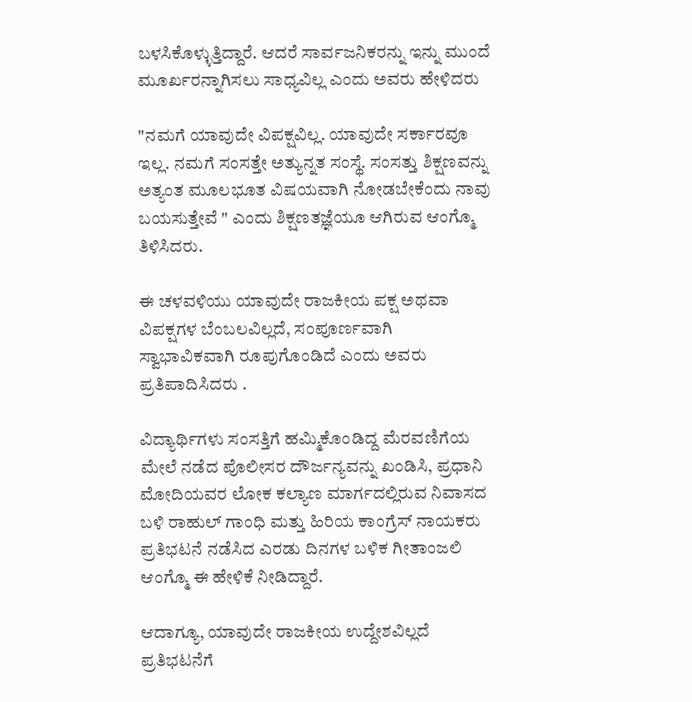ಬಳಸಿಕೊಳ್ಳುತ್ತಿದ್ದಾರೆ. ಆದರೆ ಸಾರ್ವಜನಿಕರನ್ನು ಇನ್ನು ಮುಂದೆ ಮೂರ್ಖರನ್ನಾಗಿಸಲು ಸಾಧ್ಯವಿಲ್ಲ ಎಂದು ಅವರು ಹೇಳಿದರು

"ನಮಗೆ ಯಾವುದೇ ವಿಪಕ್ಷವಿಲ್ಲ. ಯಾವುದೇ ಸರ್ಕಾರವೂ ಇಲ್ಲ. ನಮಗೆ ಸಂಸತ್ತೇ ಅತ್ಯುನ್ನತ ಸಂಸ್ಥೆ. ಸಂಸತ್ತು ಶಿಕ್ಷಣವನ್ನು ಅತ್ಯಂತ ಮೂಲಭೂತ ವಿಷಯವಾಗಿ ನೋಡಬೇಕೆಂದು ನಾವು ಬಯಸುತ್ತೇವೆ " ಎಂದು ಶಿಕ್ಷಣತಜ್ಞೆಯೂ ಆಗಿರುವ ಆಂಗ್ಮೊ ತಿಳಿಸಿದರು.

ಈ ಚಳವಳಿಯು ಯಾವುದೇ ರಾಜಕೀಯ ಪಕ್ಷ ಅಥವಾ ವಿಪಕ್ಷಗಳ ಬೆಂಬಲವಿಲ್ಲದೆ, ಸಂಪೂರ್ಣವಾಗಿ ಸ್ವಾಭಾವಿಕವಾಗಿ ರೂಪುಗೊಂಡಿದೆ ಎಂದು ಅವರು ಪ್ರತಿಪಾದಿಸಿದರು .

ವಿದ್ಯಾರ್ಥಿಗಳು ಸಂಸತ್ತಿಗೆ ಹಮ್ಮಿಕೊಂಡಿದ್ದ ಮೆರವಣಿಗೆಯ ಮೇಲೆ ನಡೆದ ಪೊಲೀಸರ ದೌರ್ಜನ್ಯವನ್ನು ಖಂಡಿಸಿ, ಪ್ರಧಾನಿ ಮೋದಿಯವರ ಲೋಕ ಕಲ್ಯಾಣ ಮಾರ್ಗದಲ್ಲಿರುವ ನಿವಾಸದ ಬಳಿ ರಾಹುಲ್ ಗಾಂಧಿ ಮತ್ತು ಹಿರಿಯ ಕಾಂಗ್ರೆಸ್ ನಾಯಕರು ಪ್ರತಿಭಟನೆ ನಡೆಸಿದ ಎರಡು ದಿನಗಳ ಬಳಿಕ ಗೀತಾಂಜಲಿ ಆಂಗ್ಮೊ ಈ ಹೇಳಿಕೆ ನೀಡಿದ್ದಾರೆ.

ಆದಾಗ್ಯೂ, ಯಾವುದೇ ರಾಜಕೀಯ ಉದ್ದೇಶವಿಲ್ಲದೆ ಪ್ರತಿಭಟನೆಗೆ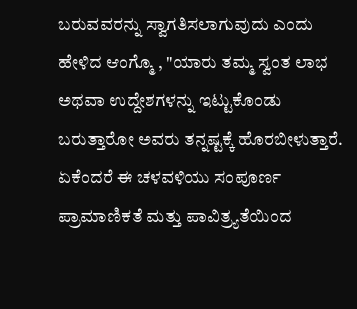ಬರುವವರನ್ನು ಸ್ವಾಗತಿಸಲಾಗುವುದು ಎಂದು ಹೇಳಿದ ಆಂಗ್ಮೊ , "ಯಾರು ತಮ್ಮ ಸ್ವಂತ ಲಾಭ ಅಥವಾ ಉದ್ದೇಶಗಳನ್ನು ಇಟ್ಟುಕೊಂಡು ಬರುತ್ತಾರೋ ಅವರು ತನ್ನಷ್ಟಕ್ಕೆ ಹೊರಬೀಳುತ್ತಾರೆ. ಏಕೆಂದರೆ ಈ ಚಳವಳಿಯು ಸಂಪೂರ್ಣ ಪ್ರಾಮಾಣಿಕತೆ ಮತ್ತು ಪಾವಿತ್ರ್ಯತೆಯಿಂದ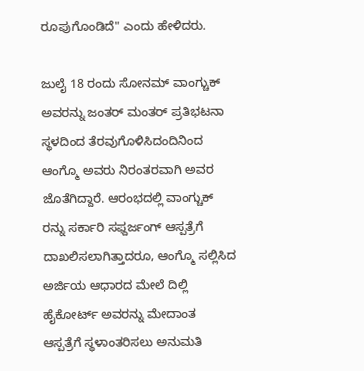ರೂಪುಗೊಂಡಿದೆ" ಎಂದು ಹೇಳಿದರು.

ಜುಲೈ 18 ರಂದು ಸೋನಮ್ ವಾಂಗ್ಚುಕ್ ಅವರನ್ನು ಜಂತರ್ ಮಂತರ್ ಪ್ರತಿಭಟನಾ ಸ್ಥಳದಿಂದ ತೆರವುಗೊಳಿಸಿದಂದಿನಿಂದ ಆಂಗ್ಮೊ ಅವರು ನಿರಂತರವಾಗಿ ಅವರ ಜೊತೆಗಿದ್ದಾರೆ. ಆರಂಭದಲ್ಲಿ ವಾಂಗ್ಚುಕ್ ರನ್ನು ಸರ್ಕಾರಿ ಸಫ್ದರ್ಜಂಗ್ ಆಸ್ಪತ್ರೆಗೆ ದಾಖಲಿಸಲಾಗಿತ್ತಾದರೂ, ಆಂಗ್ಮೊ ಸಲ್ಲಿಸಿದ ಅರ್ಜಿಯ ಆಧಾರದ ಮೇಲೆ ದಿಲ್ಲಿ ಹೈಕೋರ್ಟ್ ಅವರನ್ನು ಮೇದಾಂತ ಆಸ್ಪತ್ರೆಗೆ ಸ್ಥಳಾಂತರಿಸಲು ಅನುಮತಿ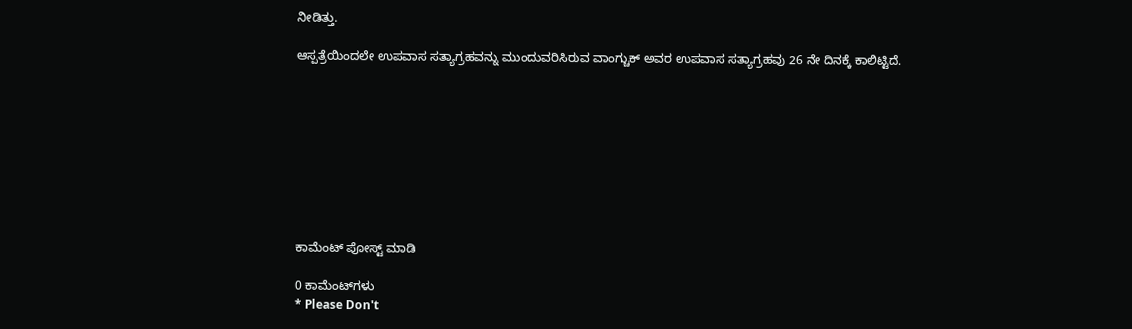ನೀಡಿತ್ತು.

ಆಸ್ಪತ್ರೆಯಿಂದಲೇ ಉಪವಾಸ ಸತ್ಯಾಗ್ರಹವನ್ನು ಮುಂದುವರಿಸಿರುವ ವಾಂಗ್ಚುಕ್ ಅವರ ಉಪವಾಸ ಸತ್ಯಾಗ್ರಹವು 26 ನೇ ದಿನಕ್ಕೆ ಕಾಲಿಟ್ಟಿದೆ.









ಕಾಮೆಂಟ್‌‌ ಪೋಸ್ಟ್‌ ಮಾಡಿ

0 ಕಾಮೆಂಟ್‌ಗಳು
* Please Don't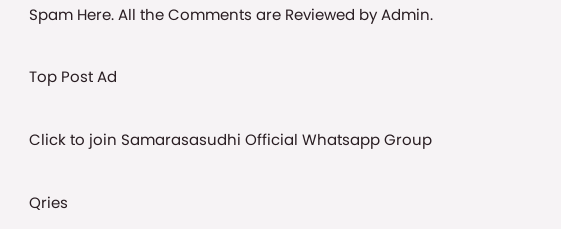Spam Here. All the Comments are Reviewed by Admin.

Top Post Ad

Click to join Samarasasudhi Official Whatsapp Group

Qries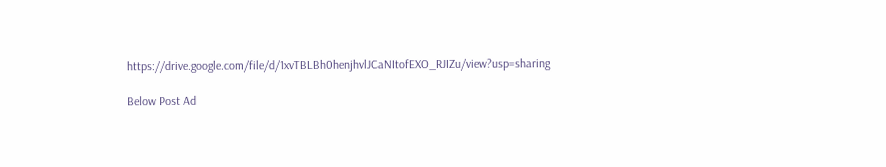https://drive.google.com/file/d/1xvTBLBh0henjhvlJCaNItofEXO_RJIZu/view?usp=sharing

Below Post Ad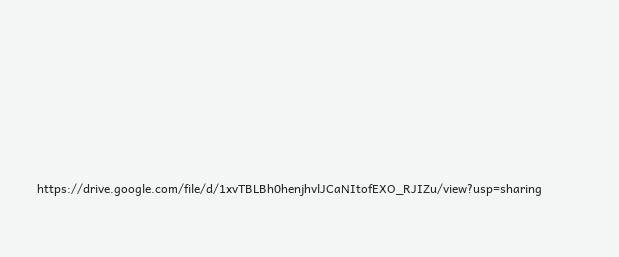https://drive.google.com/file/d/1xvTBLBh0henjhvlJCaNItofEXO_RJIZu/view?usp=sharing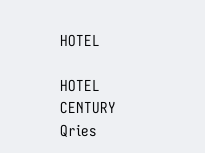HOTEL

HOTEL
CENTURY
Qries